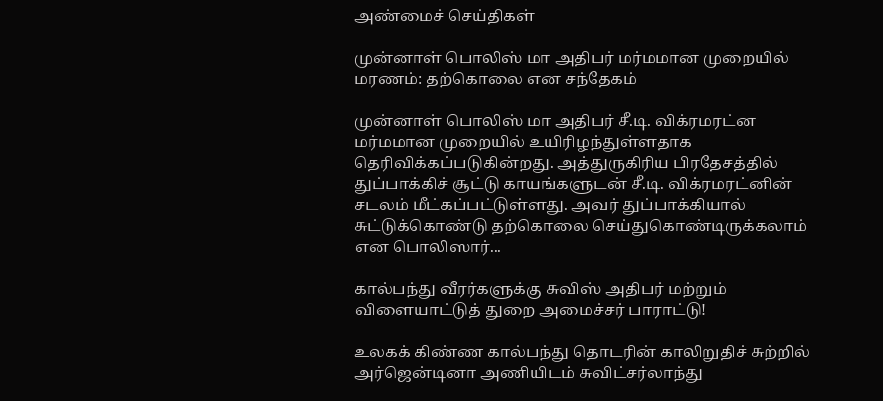அண்மைச் செய்திகள்

முன்னாள் பொலிஸ் மா அதிபர் மர்மமான முறையில் மரணம்: தற்கொலை என சந்தேகம்

முன்னாள் பொலிஸ் மா அதிபர் சீ.டி. விக்ரமரட்ன மர்மமான முறையில் உயிரிழந்துள்ளதாக தெரிவிக்கப்படுகின்றது. அத்துருகிரிய பிரதேசத்தில் துப்பாக்கிச் சூட்டு காயங்களுடன் சீ.டி. விக்ரமரட்னின் சடலம் மீட்கப்பட்டுள்ளது. அவர் துப்பாக்கியால் சுட்டுக்கொண்டு தற்கொலை செய்துகொண்டிருக்கலாம் என பொலிஸார்...

கால்பந்து வீரர்களுக்கு சுவிஸ் அதிபர் மற்றும் விளையாட்டுத் துறை அமைச்சர் பாராட்டு!

உலகக் கிண்ண கால்பந்து தொடரின் காலிறுதிச் சுற்றில் அர்ஜென்டினா அணியிடம் சுவிட்சர்லாந்து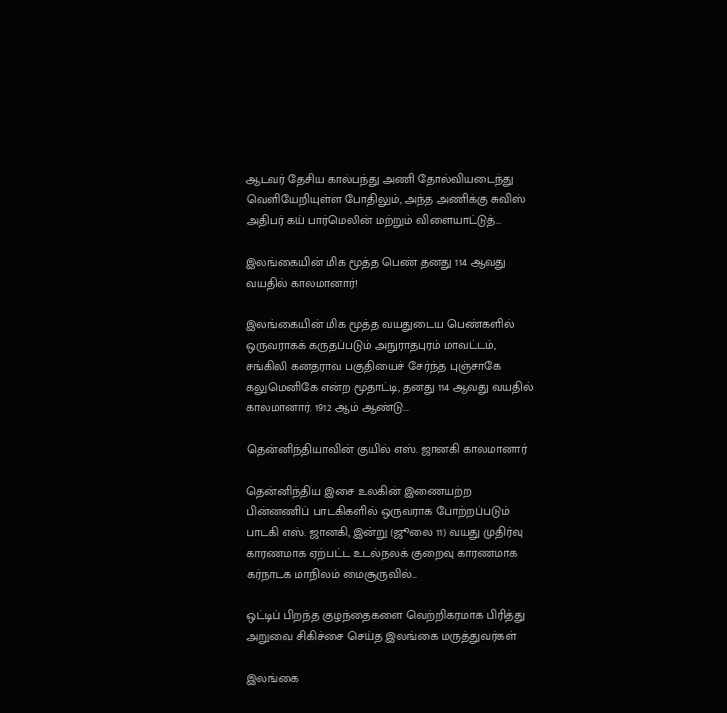ஆடவர் தேசிய கால்பந்து அணி தோல்வியடைந்து வெளியேறியுள்ள போதிலும், அந்த அணிக்கு சுவிஸ் அதிபர் கய் பார்மெலின் மற்றும் விளையாட்டுத்...

இலங்கையின் மிக மூத்த பெண் தனது 114 ஆவது வயதில் காலமானார்!

இலங்கையின் மிக மூத்த வயதுடைய பெண்களில் ஒருவராகக் கருதப்படும் அநுராதபுரம் மாவட்டம், சங்கிலி கனதராவ பகுதியைச் சேர்ந்த புஞ்சாகே கலுமெனிகே என்ற மூதாட்டி, தனது 114 ஆவது வயதில் காலமானார். 1912 ஆம் ஆண்டு...

தென்னிந்தியாவின் குயில் எஸ். ஜானகி காலமானார்

தென்னிந்திய இசை உலகின் இணையற்ற பின்னணிப் பாடகிகளில் ஒருவராக போற்றப்படும் பாடகி எஸ். ஜானகி, இன்று (ஜூலை 11) வயது முதிர்வு காரணமாக ஏற்பட்ட உடல்நலக் குறைவு காரணமாக கர்நாடக மாநிலம் மைசூருவில்...

ஒட்டிப் பிறந்த குழந்தைகளை வெற்றிகரமாக பிரித்து அறுவை சிகிச்சை செய்த இலங்கை மருத்துவர்கள்

இலங்கை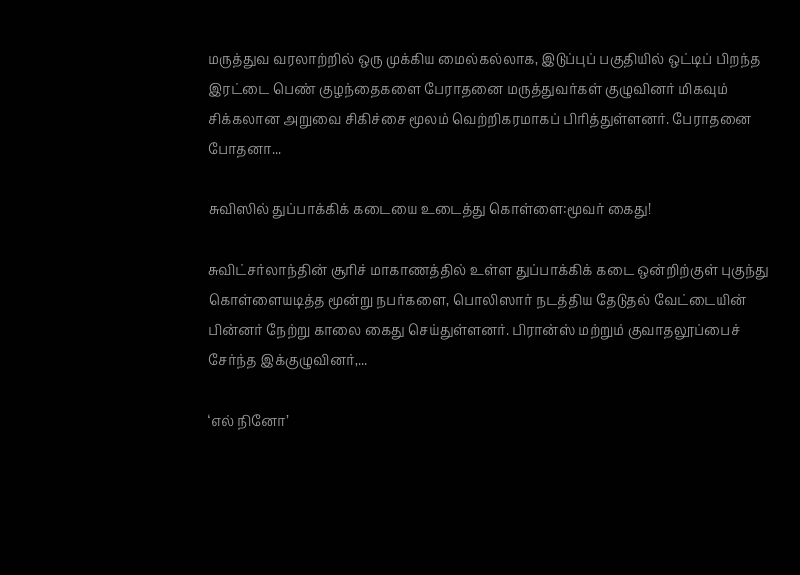மருத்துவ வரலாற்றில் ஒரு முக்கிய மைல்கல்லாக, இடுப்புப் பகுதியில் ஒட்டிப் பிறந்த இரட்டை பெண் குழந்தைகளை பேராதனை மருத்துவர்கள் குழுவினர் மிகவும் சிக்கலான அறுவை சிகிச்சை மூலம் வெற்றிகரமாகப் பிரித்துள்ளனர். பேராதனை போதனா...

சுவிஸில் துப்பாக்கிக் கடையை உடைத்து கொள்ளை:மூவர் கைது!

சுவிட்சர்லாந்தின் சூரிச் மாகாணத்தில் உள்ள துப்பாக்கிக் கடை ஒன்றிற்குள் புகுந்து கொள்ளையடித்த மூன்று நபர்களை, பொலிஸார் நடத்திய தேடுதல் வேட்டையின் பின்னர் நேற்று காலை கைது செய்துள்ளனர். பிரான்ஸ் மற்றும் குவாதலூப்பைச் சேர்ந்த இக்குழுவினர்,...

‘எல் நினோ’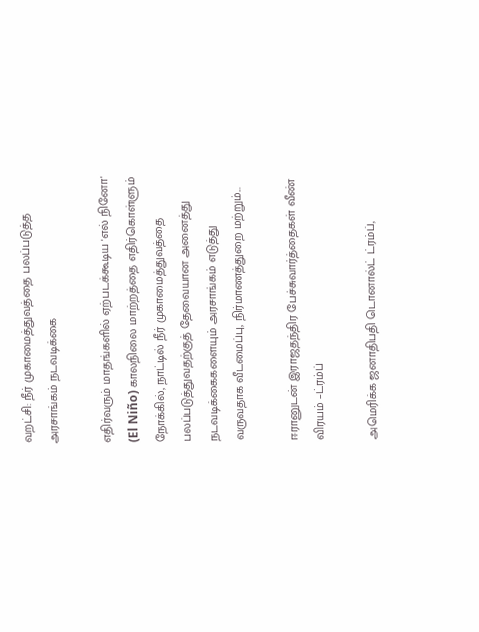வறட்சி: நீர் முகாமைத்துவத்தை பலப்படுத்த அரசாங்கம் நடவடிக்கை

எதிர்வரும் மாதங்களில் ஏற்படக்கூடிய 'எல் நினோ' (El Niño) காலநிலை மாற்றத்தை எதிர்கொள்ளும் நோக்கில், நாட்டில் நீர் முகாமைத்துவத்தை பலப்படுத்துவதற்குத் தேவையான அனைத்து நடவடிக்கைகளையும் அரசாங்கம் எடுத்து வருவதாக வீடமைப்பு, நிர்மாணத்துறை மற்றும்...

ஈரானுடன் இராஜதந்திர பேச்சுவார்த்தைகள் வீண் விரயம் –ட்ரம்ப்

அமெரிக்க ஜனாதிபதி டொனால்ட் ட்ரம்ப்,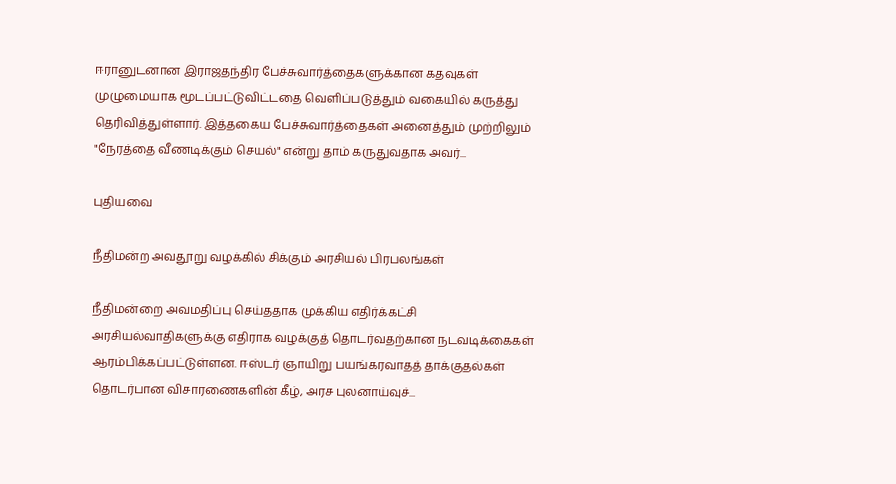ஈரானுடனான இராஜதந்திர பேச்சுவார்த்தைகளுக்கான கதவுகள் முழுமையாக மூடப்பட்டுவிட்டதை வெளிப்படுத்தும் வகையில் கருத்து தெரிவித்துள்ளார். இத்தகைய பேச்சுவார்த்தைகள் அனைத்தும் முற்றிலும் "நேரத்தை வீணடிக்கும் செயல்" என்று தாம் கருதுவதாக அவர்...

புதியவை

நீதிமன்ற அவதூறு வழக்கில் சிக்கும் அரசியல் பிரபலங்கள்

நீதிமன்றை அவமதிப்பு செய்ததாக முக்கிய எதிர்க்கட்சி அரசியல்வாதிகளுக்கு எதிராக வழக்குத் தொடர்வதற்கான நடவடிக்கைகள் ஆரம்பிக்கப்பட்டுள்ளன. ஈஸ்டர் ஞாயிறு பயங்கரவாதத் தாக்குதல்கள் தொடர்பான விசாரணைகளின் கீழ், அரச புலனாய்வுச்...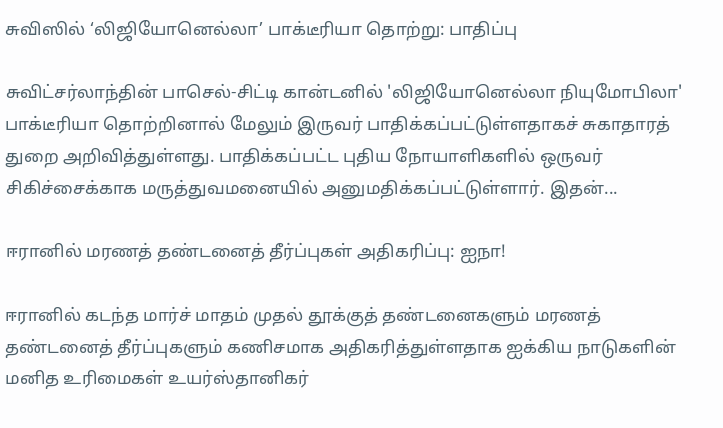சுவிஸில் ‘லிஜியோனெல்லா’ பாக்டீரியா தொற்று: பாதிப்பு

சுவிட்சர்லாந்தின் பாசெல்-சிட்டி கான்டனில் 'லிஜியோனெல்லா நியுமோபிலா' பாக்டீரியா தொற்றினால் மேலும் இருவர் பாதிக்கப்பட்டுள்ளதாகச் சுகாதாரத் துறை அறிவித்துள்ளது. பாதிக்கப்பட்ட புதிய நோயாளிகளில் ஒருவர் சிகிச்சைக்காக மருத்துவமனையில் அனுமதிக்கப்பட்டுள்ளார். இதன்...

ஈரானில் மரணத் தண்டனைத் தீர்ப்புகள் அதிகரிப்பு: ஐநா!

ஈரானில் கடந்த மார்ச் மாதம் முதல் தூக்குத் தண்டனைகளும் மரணத் தண்டனைத் தீர்ப்புகளும் கணிசமாக அதிகரித்துள்ளதாக ஐக்கிய நாடுகளின் மனித உரிமைகள் உயர்ஸ்தானிகர்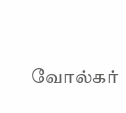வோல்கர்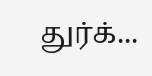துர்க்...